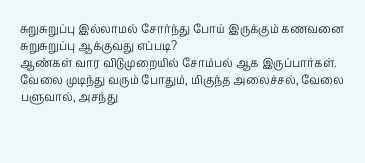சுறுசுறுப்பு இல்லாமல் சோர்ந்து போய் இருக்கும் கணவனை சுறுசுறுப்பு ஆக்குவது எப்படி?
ஆண்கள் வார விடுமுறையில் சோம்பல் ஆக இருப்பார்கள். வேலை முடிந்து வரும் போதும், மிகுந்த அலைச்சல், வேலை பளுவால், அசந்து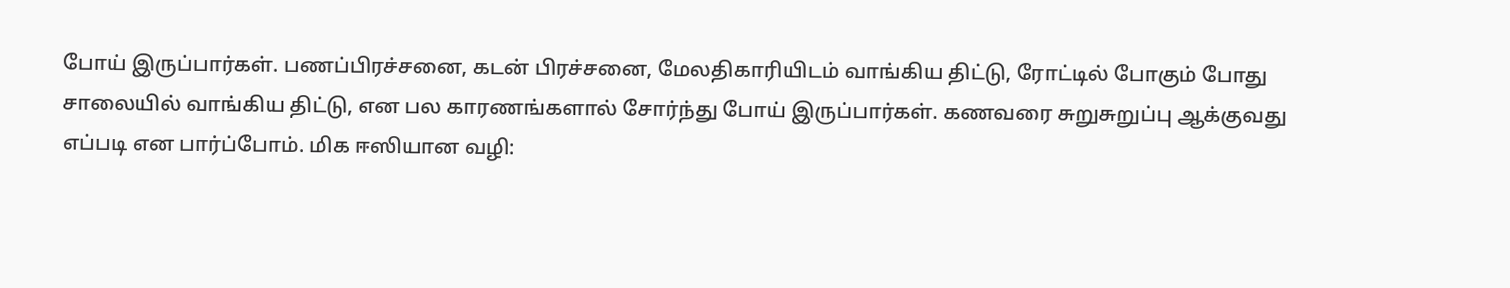போய் இருப்பார்கள். பணப்பிரச்சனை, கடன் பிரச்சனை, மேலதிகாரியிடம் வாங்கிய திட்டு, ரோட்டில் போகும் போது சாலையில் வாங்கிய திட்டு, என பல காரணங்களால் சோர்ந்து போய் இருப்பார்கள். கணவரை சுறுசுறுப்பு ஆக்குவது எப்படி என பார்ப்போம். மிக ஈஸியான வழி: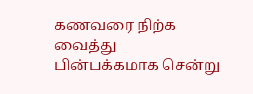கணவரை நிற்க வைத்து பின்பக்கமாக சென்று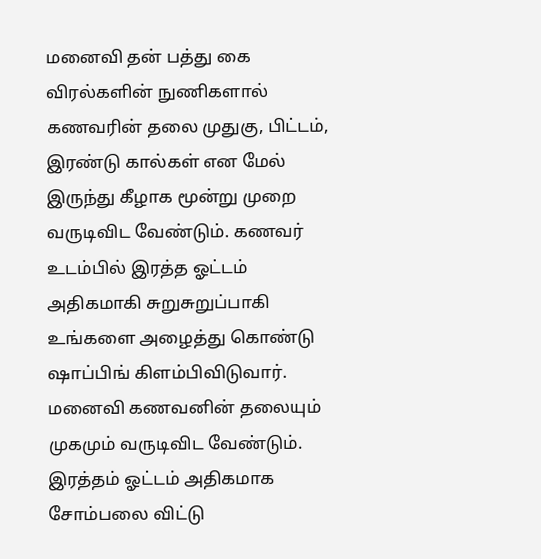மனைவி தன் பத்து கை விரல்களின் நுணிகளால் கணவரின் தலை முதுகு, பிட்டம், இரண்டு கால்கள் என மேல் இருந்து கீழாக மூன்று முறை வருடிவிட வேண்டும். கணவர் உடம்பில் இரத்த ஓட்டம் அதிகமாகி சுறுசுறுப்பாகி உங்களை அழைத்து கொண்டு ஷாப்பிங் கிளம்பிவிடுவார். மனைவி கணவனின் தலையும் முகமும் வருடிவிட வேண்டும். இரத்தம் ஓட்டம் அதிகமாக சோம்பலை விட்டு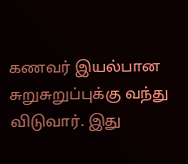கணவர் இயல்பான சுறுசுறுப்புக்கு வந்து விடுவார். இது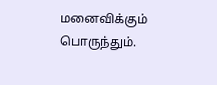மனைவிக்கும் பொருந்தும்.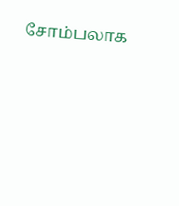சோம்பலாக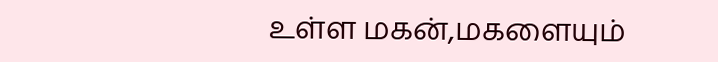உள்ள மகன்,மகளையும்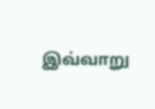இவ்வாறு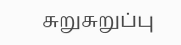சுறுசுறுப்பு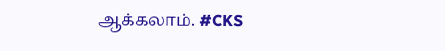ஆக்கலாம். #CKS